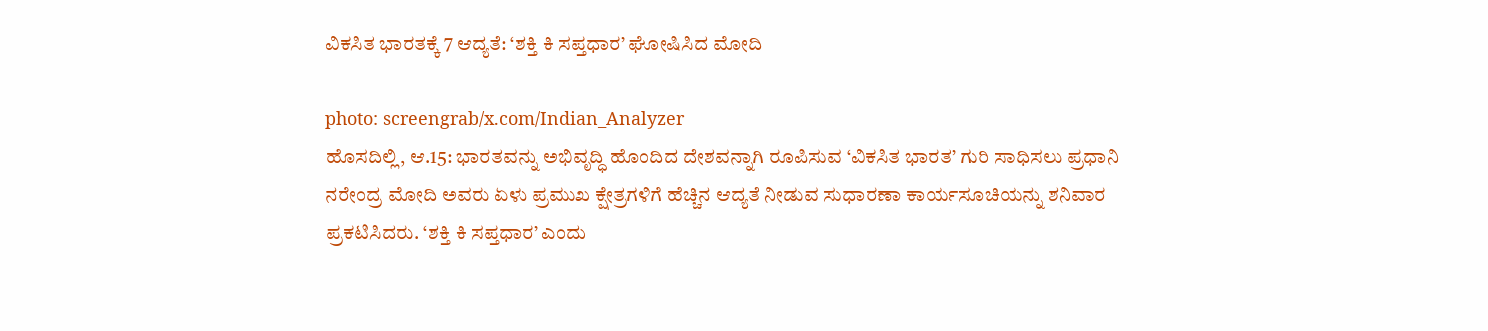ವಿಕಸಿತ ಭಾರತಕ್ಕೆ 7 ಆದ್ಯತೆ: ‘ಶಕ್ತಿ ಕಿ ಸಪ್ತಧಾರ’ ಘೋಷಿಸಿದ ಮೋದಿ

photo: screengrab/x.com/Indian_Analyzer
ಹೊಸದಿಲ್ಲಿ, ಆ.15: ಭಾರತವನ್ನು ಅಭಿವೃದ್ಧಿ ಹೊಂದಿದ ದೇಶವನ್ನಾಗಿ ರೂಪಿಸುವ ‘ವಿಕಸಿತ ಭಾರತ’ ಗುರಿ ಸಾಧಿಸಲು ಪ್ರಧಾನಿ ನರೇಂದ್ರ ಮೋದಿ ಅವರು ಏಳು ಪ್ರಮುಖ ಕ್ಷೇತ್ರಗಳಿಗೆ ಹೆಚ್ಚಿನ ಆದ್ಯತೆ ನೀಡುವ ಸುಧಾರಣಾ ಕಾರ್ಯಸೂಚಿಯನ್ನು ಶನಿವಾರ ಪ್ರಕಟಿಸಿದರು. ‘ಶಕ್ತಿ ಕಿ ಸಪ್ತಧಾರ’ ಎಂದು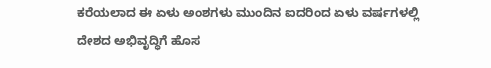ಕರೆಯಲಾದ ಈ ಏಳು ಅಂಶಗಳು ಮುಂದಿನ ಐದರಿಂದ ಏಳು ವರ್ಷಗಳಲ್ಲಿ ದೇಶದ ಅಭಿವೃದ್ಧಿಗೆ ಹೊಸ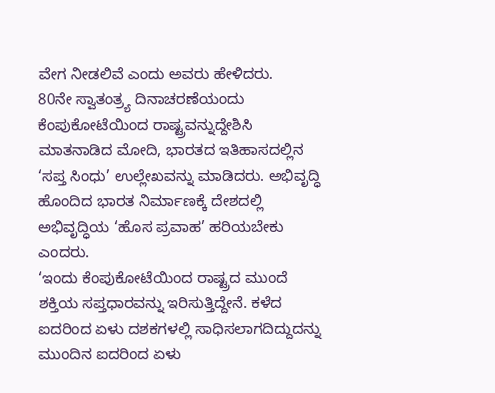ವೇಗ ನೀಡಲಿವೆ ಎಂದು ಅವರು ಹೇಳಿದರು.
80ನೇ ಸ್ವಾತಂತ್ರ್ಯ ದಿನಾಚರಣೆಯಂದು ಕೆಂಪುಕೋಟೆಯಿಂದ ರಾಷ್ಟ್ರವನ್ನುದ್ದೇಶಿಸಿ ಮಾತನಾಡಿದ ಮೋದಿ, ಭಾರತದ ಇತಿಹಾಸದಲ್ಲಿನ ‘ಸಪ್ತ ಸಿಂಧು’ ಉಲ್ಲೇಖವನ್ನು ಮಾಡಿದರು. ಅಭಿವೃದ್ಧಿ ಹೊಂದಿದ ಭಾರತ ನಿರ್ಮಾಣಕ್ಕೆ ದೇಶದಲ್ಲಿ ಅಭಿವೃದ್ಧಿಯ ‘ಹೊಸ ಪ್ರವಾಹ’ ಹರಿಯಬೇಕು ಎಂದರು.
‘ಇಂದು ಕೆಂಪುಕೋಟೆಯಿಂದ ರಾಷ್ಟ್ರದ ಮುಂದೆ ಶಕ್ತಿಯ ಸಪ್ತಧಾರವನ್ನು ಇರಿಸುತ್ತಿದ್ದೇನೆ. ಕಳೆದ ಐದರಿಂದ ಏಳು ದಶಕಗಳಲ್ಲಿ ಸಾಧಿಸಲಾಗದಿದ್ದುದನ್ನು ಮುಂದಿನ ಐದರಿಂದ ಏಳು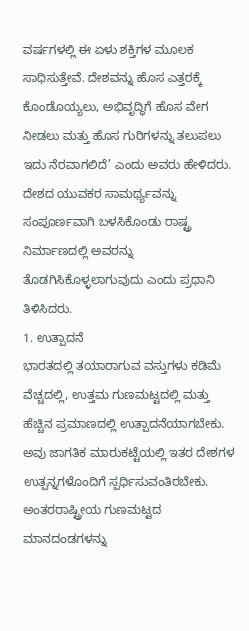ವರ್ಷಗಳಲ್ಲಿ ಈ ಏಳು ಶಕ್ತಿಗಳ ಮೂಲಕ ಸಾಧಿಸುತ್ತೇವೆ. ದೇಶವನ್ನು ಹೊಸ ಎತ್ತರಕ್ಕೆ ಕೊಂಡೊಯ್ಯಲು, ಅಭಿವೃದ್ಧಿಗೆ ಹೊಸ ವೇಗ ನೀಡಲು ಮತ್ತು ಹೊಸ ಗುರಿಗಳನ್ನು ತಲುಪಲು ಇದು ನೆರವಾಗಲಿದೆ’ ಎಂದು ಅವರು ಹೇಳಿದರು.
ದೇಶದ ಯುವಕರ ಸಾಮರ್ಥ್ಯವನ್ನು ಸಂಪೂರ್ಣವಾಗಿ ಬಳಸಿಕೊಂಡು ರಾಷ್ಟ್ರ ನಿರ್ಮಾಣದಲ್ಲಿ ಅವರನ್ನು ತೊಡಗಿಸಿಕೊಳ್ಳಲಾಗುವುದು ಎಂದು ಪ್ರಧಾನಿ ತಿಳಿಸಿದರು.
1. ಉತ್ಪಾದನೆ
ಭಾರತದಲ್ಲಿ ತಯಾರಾಗುವ ವಸ್ತುಗಳು ಕಡಿಮೆ ವೆಚ್ಚದಲ್ಲಿ, ಉತ್ತಮ ಗುಣಮಟ್ಟದಲ್ಲಿ ಮತ್ತು ಹೆಚ್ಚಿನ ಪ್ರಮಾಣದಲ್ಲಿ ಉತ್ಪಾದನೆಯಾಗಬೇಕು. ಅವು ಜಾಗತಿಕ ಮಾರುಕಟ್ಟೆಯಲ್ಲಿ ಇತರ ದೇಶಗಳ ಉತ್ಪನ್ನಗಳೊಂದಿಗೆ ಸ್ಪರ್ಧಿಸುವಂತಿರಬೇಕು. ಅಂತರರಾಷ್ಟ್ರೀಯ ಗುಣಮಟ್ಟದ ಮಾನದಂಡಗಳನ್ನು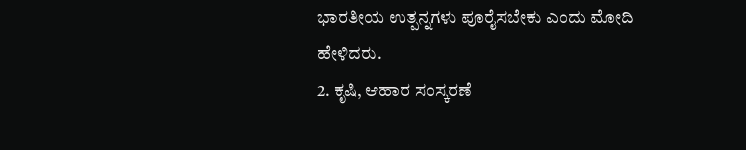ಭಾರತೀಯ ಉತ್ಪನ್ನಗಳು ಪೂರೈಸಬೇಕು ಎಂದು ಮೋದಿ ಹೇಳಿದರು.
2. ಕೃಷಿ, ಆಹಾರ ಸಂಸ್ಕರಣೆ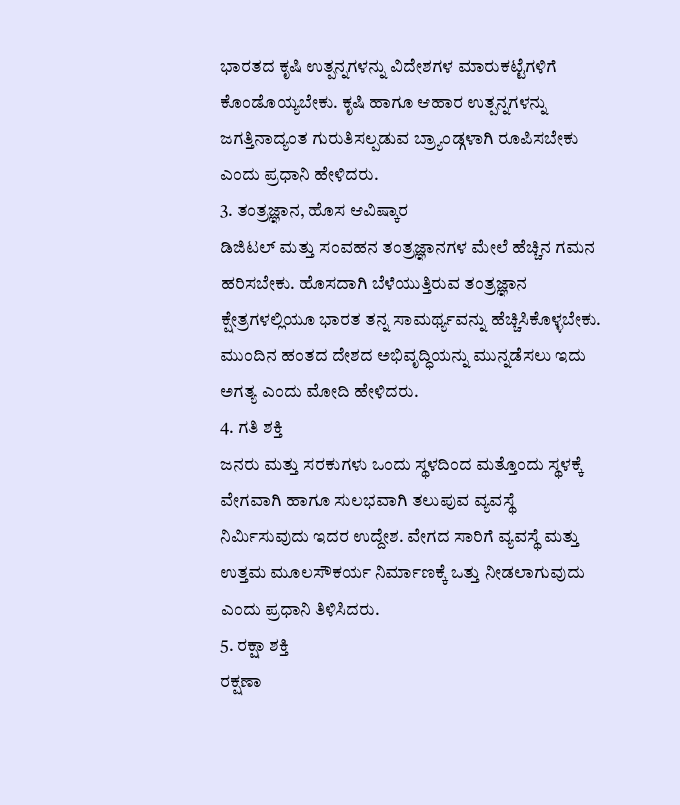ಭಾರತದ ಕೃಷಿ ಉತ್ಪನ್ನಗಳನ್ನು ವಿದೇಶಗಳ ಮಾರುಕಟ್ಟೆಗಳಿಗೆ ಕೊಂಡೊಯ್ಯಬೇಕು. ಕೃಷಿ ಹಾಗೂ ಆಹಾರ ಉತ್ಪನ್ನಗಳನ್ನು ಜಗತ್ತಿನಾದ್ಯಂತ ಗುರುತಿಸಲ್ಪಡುವ ಬ್ರ್ಯಾಂಡ್ಗಳಾಗಿ ರೂಪಿಸಬೇಕು ಎಂದು ಪ್ರಧಾನಿ ಹೇಳಿದರು.
3. ತಂತ್ರಜ್ಞಾನ, ಹೊಸ ಆವಿಷ್ಕಾರ
ಡಿಜಿಟಲ್ ಮತ್ತು ಸಂವಹನ ತಂತ್ರಜ್ಞಾನಗಳ ಮೇಲೆ ಹೆಚ್ಚಿನ ಗಮನ ಹರಿಸಬೇಕು. ಹೊಸದಾಗಿ ಬೆಳೆಯುತ್ತಿರುವ ತಂತ್ರಜ್ಞಾನ ಕ್ಷೇತ್ರಗಳಲ್ಲಿಯೂ ಭಾರತ ತನ್ನ ಸಾಮರ್ಥ್ಯವನ್ನು ಹೆಚ್ಚಿಸಿಕೊಳ್ಳಬೇಕು. ಮುಂದಿನ ಹಂತದ ದೇಶದ ಅಭಿವೃದ್ಧಿಯನ್ನು ಮುನ್ನಡೆಸಲು ಇದು ಅಗತ್ಯ ಎಂದು ಮೋದಿ ಹೇಳಿದರು.
4. ಗತಿ ಶಕ್ತಿ
ಜನರು ಮತ್ತು ಸರಕುಗಳು ಒಂದು ಸ್ಥಳದಿಂದ ಮತ್ತೊಂದು ಸ್ಥಳಕ್ಕೆ ವೇಗವಾಗಿ ಹಾಗೂ ಸುಲಭವಾಗಿ ತಲುಪುವ ವ್ಯವಸ್ಥೆ ನಿರ್ಮಿಸುವುದು ಇದರ ಉದ್ದೇಶ. ವೇಗದ ಸಾರಿಗೆ ವ್ಯವಸ್ಥೆ ಮತ್ತು ಉತ್ತಮ ಮೂಲಸೌಕರ್ಯ ನಿರ್ಮಾಣಕ್ಕೆ ಒತ್ತು ನೀಡಲಾಗುವುದು ಎಂದು ಪ್ರಧಾನಿ ತಿಳಿಸಿದರು.
5. ರಕ್ಷಾ ಶಕ್ತಿ
ರಕ್ಷಣಾ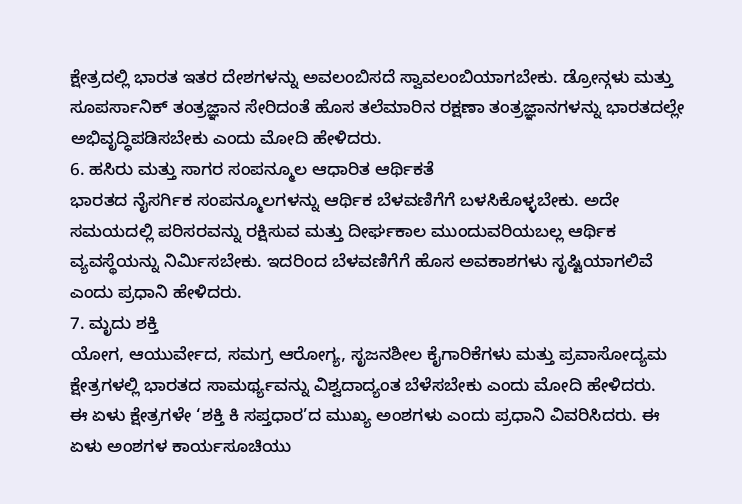ಕ್ಷೇತ್ರದಲ್ಲಿ ಭಾರತ ಇತರ ದೇಶಗಳನ್ನು ಅವಲಂಬಿಸದೆ ಸ್ವಾವಲಂಬಿಯಾಗಬೇಕು. ಡ್ರೋನ್ಗಳು ಮತ್ತು ಸೂಪರ್ಸಾನಿಕ್ ತಂತ್ರಜ್ಞಾನ ಸೇರಿದಂತೆ ಹೊಸ ತಲೆಮಾರಿನ ರಕ್ಷಣಾ ತಂತ್ರಜ್ಞಾನಗಳನ್ನು ಭಾರತದಲ್ಲೇ ಅಭಿವೃದ್ಧಿಪಡಿಸಬೇಕು ಎಂದು ಮೋದಿ ಹೇಳಿದರು.
6. ಹಸಿರು ಮತ್ತು ಸಾಗರ ಸಂಪನ್ಮೂಲ ಆಧಾರಿತ ಆರ್ಥಿಕತೆ
ಭಾರತದ ನೈಸರ್ಗಿಕ ಸಂಪನ್ಮೂಲಗಳನ್ನು ಆರ್ಥಿಕ ಬೆಳವಣಿಗೆಗೆ ಬಳಸಿಕೊಳ್ಳಬೇಕು. ಅದೇ ಸಮಯದಲ್ಲಿ ಪರಿಸರವನ್ನು ರಕ್ಷಿಸುವ ಮತ್ತು ದೀರ್ಘಕಾಲ ಮುಂದುವರಿಯಬಲ್ಲ ಆರ್ಥಿಕ ವ್ಯವಸ್ಥೆಯನ್ನು ನಿರ್ಮಿಸಬೇಕು. ಇದರಿಂದ ಬೆಳವಣಿಗೆಗೆ ಹೊಸ ಅವಕಾಶಗಳು ಸೃಷ್ಟಿಯಾಗಲಿವೆ ಎಂದು ಪ್ರಧಾನಿ ಹೇಳಿದರು.
7. ಮೃದು ಶಕ್ತಿ
ಯೋಗ, ಆಯುರ್ವೇದ, ಸಮಗ್ರ ಆರೋಗ್ಯ, ಸೃಜನಶೀಲ ಕೈಗಾರಿಕೆಗಳು ಮತ್ತು ಪ್ರವಾಸೋದ್ಯಮ ಕ್ಷೇತ್ರಗಳಲ್ಲಿ ಭಾರತದ ಸಾಮರ್ಥ್ಯವನ್ನು ವಿಶ್ವದಾದ್ಯಂತ ಬೆಳೆಸಬೇಕು ಎಂದು ಮೋದಿ ಹೇಳಿದರು.
ಈ ಏಳು ಕ್ಷೇತ್ರಗಳೇ ‘ಶಕ್ತಿ ಕಿ ಸಪ್ತಧಾರ’ದ ಮುಖ್ಯ ಅಂಶಗಳು ಎಂದು ಪ್ರಧಾನಿ ವಿವರಿಸಿದರು. ಈ ಏಳು ಅಂಶಗಳ ಕಾರ್ಯಸೂಚಿಯು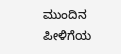ಮುಂದಿನ ಪೀಳಿಗೆಯ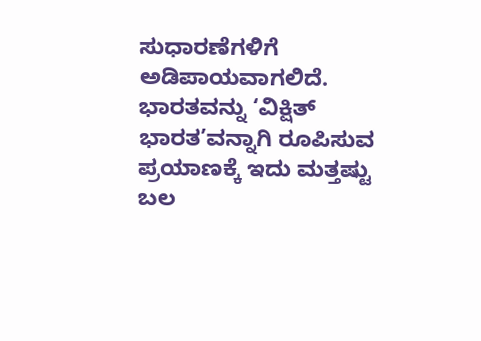ಸುಧಾರಣೆಗಳಿಗೆ ಅಡಿಪಾಯವಾಗಲಿದೆ. ಭಾರತವನ್ನು ‘ವಿಕ್ಷಿತ್ ಭಾರತ’ವನ್ನಾಗಿ ರೂಪಿಸುವ ಪ್ರಯಾಣಕ್ಕೆ ಇದು ಮತ್ತಷ್ಟು ಬಲ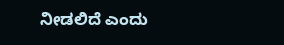ನೀಡಲಿದೆ ಎಂದು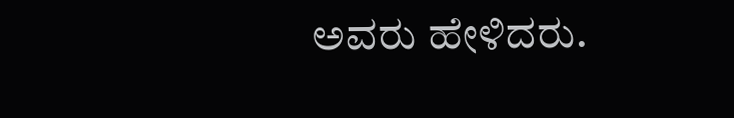ಅವರು ಹೇಳಿದರು.